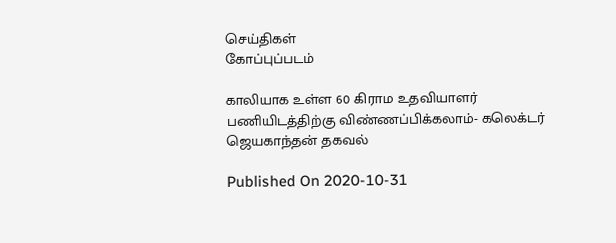செய்திகள்
கோப்புப்படம்

காலியாக உள்ள 60 கிராம உதவியாளர் பணியிடத்திற்கு விண்ணப்பிக்கலாம்- கலெக்டர் ஜெயகாந்தன் தகவல்

Published On 2020-10-31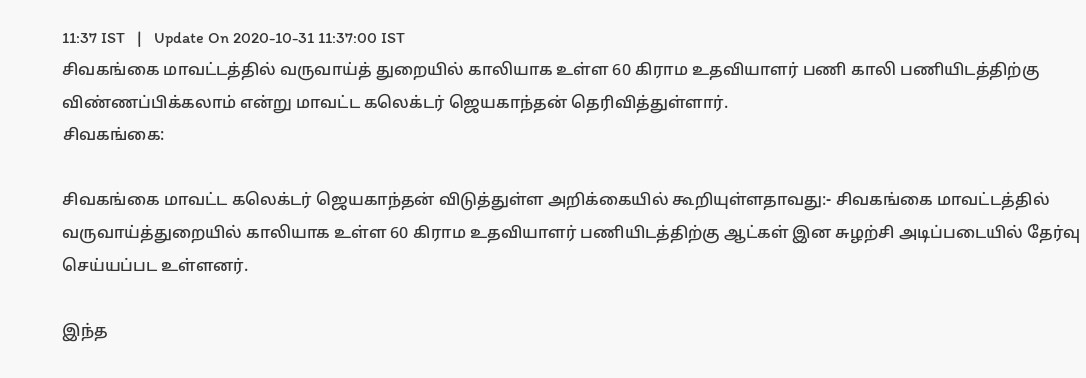11:37 IST   |   Update On 2020-10-31 11:37:00 IST
சிவகங்கை மாவட்டத்தில் வருவாய்த் துறையில் காலியாக உள்ள 60 கிராம உதவியாளர் பணி காலி பணியிடத்திற்கு விண்ணப்பிக்கலாம் என்று மாவட்ட கலெக்டர் ஜெயகாந்தன் தெரிவித்துள்ளார்.
சிவகங்கை:

சிவகங்கை மாவட்ட கலெக்டர் ஜெயகாந்தன் விடுத்துள்ள அறிக்கையில் கூறியுள்ளதாவது:- சிவகங்கை மாவட்டத்தில் வருவாய்த்துறையில் காலியாக உள்ள 60 கிராம உதவியாளர் பணியிடத்திற்கு ஆட்கள் இன சுழற்சி அடிப்படையில் தேர்வு செய்யப்பட உள்ளனர்.

இந்த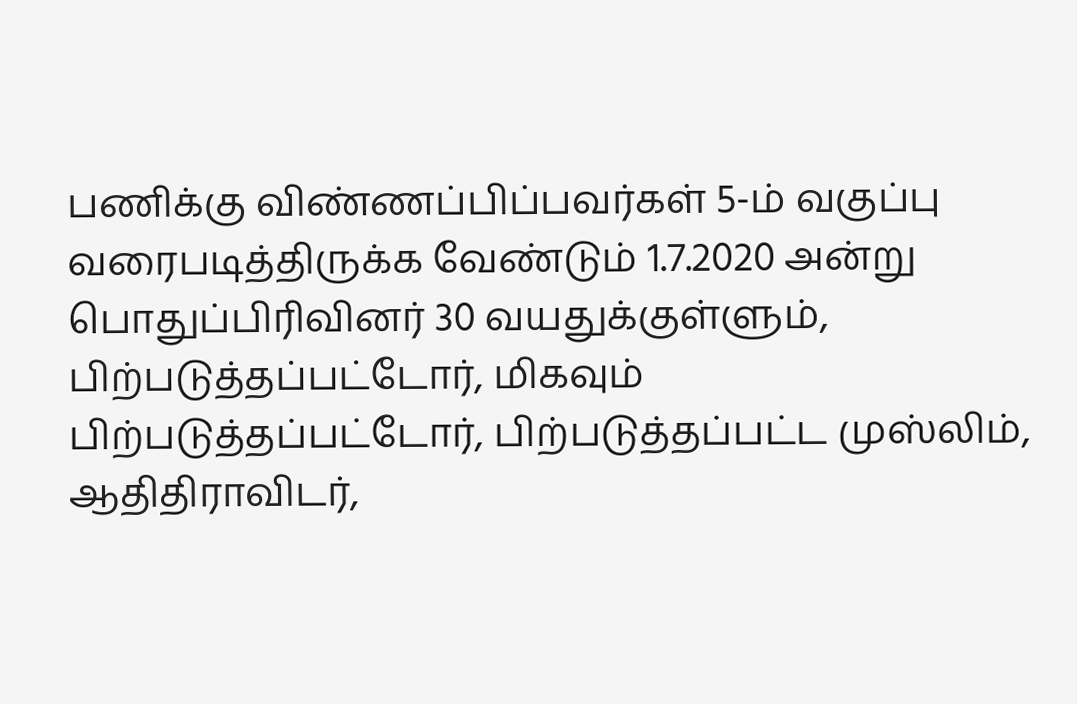பணிக்கு விண்ணப்பிப்பவர்கள் 5-ம் வகுப்பு வரைபடித்திருக்க வேண்டும் 1.7.2020 அன்று பொதுப்பிரிவினர் 30 வயதுக்குள்ளும், பிற்படுத்தப்பட்டோர், மிகவும் பிற்படுத்தப்பட்டோர், பிற்படுத்தப்பட்ட முஸ்லிம், ஆதிதிராவிடர்,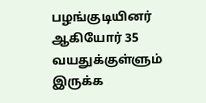பழங்குடியினர் ஆகியோர் 35 வயதுக்குள்ளும் இருக்க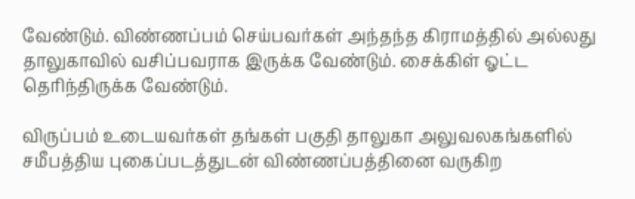வேண்டும். விண்ணப்பம் செய்பவர்கள் அந்தந்த கிராமத்தில் அல்லது தாலுகாவில் வசிப்பவராக இருக்க வேண்டும். சைக்கிள் ஓட்ட தெரிந்திருக்க வேண்டும்.

விருப்பம் உடையவர்கள் தங்கள் பகுதி தாலுகா அலுவலகங்களில் சமீபத்திய புகைப்படத்துடன் விண்ணப்பத்தினை வருகிற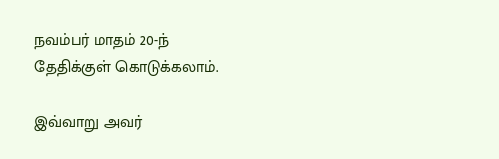நவம்பர் மாதம் 20-ந் தேதிக்குள் கொடுக்கலாம்.

இவ்வாறு அவர்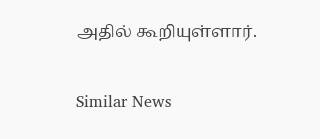அதில் கூறியுள்ளார்.

Similar News